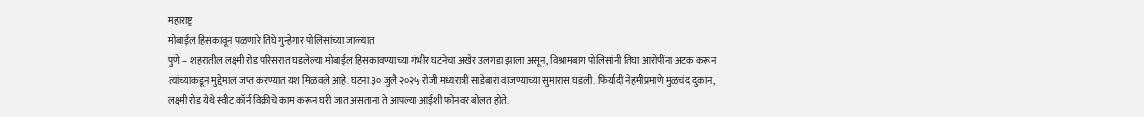महाराष्ट्र
मोबाईल हिसकावून पळणारे तिघे गुन्हेगार पोलिसांच्या जाळ्यात
पुणे – शहरातील लक्ष्मी रोड परिसरात घडलेल्या मोबाईल हिसकावण्याच्या गंभीर घटनेचा अखेर उलगडा झाला असून, विश्रामबाग पोलिसांनी तिघा आरोपींना अटक करून त्यांच्याकडून मुद्देमाल जप्त करण्यात यश मिळवले आहे. घटना ३० जुलै २०२५ रोजी मध्यरात्री साडेबारा वाजण्याच्या सुमारास घडली. फिर्यादी नेहमीप्रमाणे मुळचंद दुकान, लक्ष्मी रोड येथे स्वीट कॉर्न विक्रीचे काम करून घरी जात असताना ते आपल्या आईशी फोनवर बोलत होते.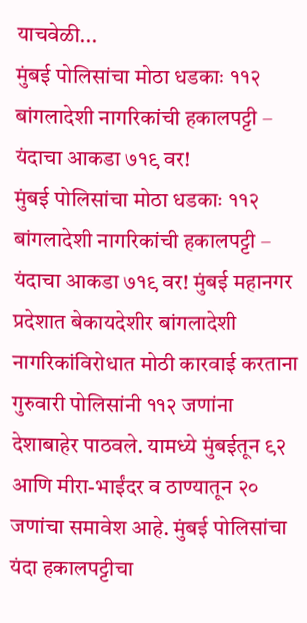याचवेळी...
मुंबई पोलिसांचा मोठा धडकाः ११२ बांगलादेशी नागरिकांची हकालपट्टी – यंदाचा आकडा ७१९ वर!
मुंबई पोलिसांचा मोठा धडकाः ११२ बांगलादेशी नागरिकांची हकालपट्टी – यंदाचा आकडा ७१९ वर! मुंबई महानगर प्रदेशात बेकायदेशीर बांगलादेशी नागरिकांविरोधात मोठी कारवाई करताना गुरुवारी पोलिसांनी ११२ जणांना देशाबाहेर पाठवले. यामध्ये मुंबईतून ९२ आणि मीरा-भाईंदर व ठाण्यातून २० जणांचा समावेश आहे. मुंबई पोलिसांचा यंदा हकालपट्टीचा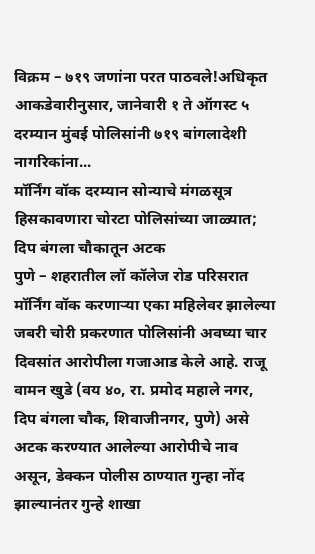विक्रम – ७१९ जणांना परत पाठवले!अधिकृत आकडेवारीनुसार, जानेवारी १ ते ऑगस्ट ५ दरम्यान मुंबई पोलिसांनी ७१९ बांगलादेशी नागरिकांना...
मॉर्निंग वॉक दरम्यान सोन्याचे मंगळसूत्र हिसकावणारा चोरटा पोलिसांच्या जाळ्यात; दिप बंगला चौकातून अटक
पुणे – शहरातील लॉ कॉलेज रोड परिसरात मॉर्निंग वॉक करणाऱ्या एका महिलेवर झालेल्या जबरी चोरी प्रकरणात पोलिसांनी अवघ्या चार दिवसांत आरोपीला गजाआड केले आहे. राजू वामन खुडे (वय ४०, रा. प्रमोद महाले नगर, दिप बंगला चौक, शिवाजीनगर, पुणे) असे अटक करण्यात आलेल्या आरोपीचे नाव असून, डेक्कन पोलीस ठाण्यात गुन्हा नोंद झाल्यानंतर गुन्हे शाखा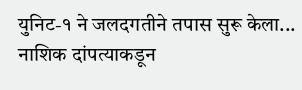युनिट-१ ने जलदगतीने तपास सुरू केला...
नाशिक दांपत्याकडून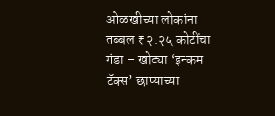ओळखीच्या लोकांना तब्बल ₹२.२५ कोटींचा गंडा – खोट्या ‘इन्कम टॅक्स’ छाप्याच्या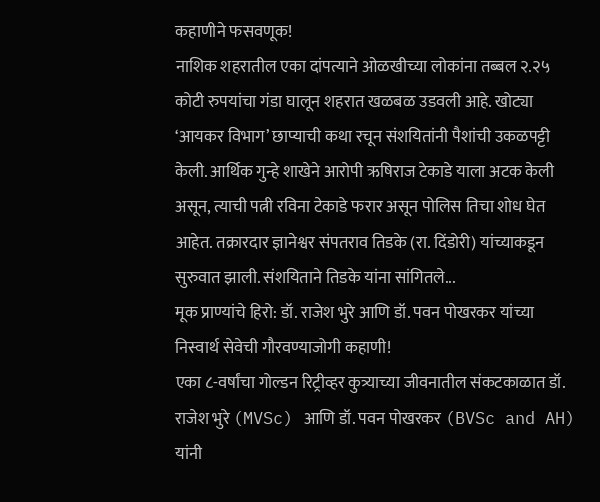कहाणीने फसवणूक!
नाशिक शहरातील एका दांपत्याने ओळखीच्या लोकांना तब्बल २.२५ कोटी रुपयांचा गंडा घालून शहरात खळबळ उडवली आहे. खोट्या ‘आयकर विभाग’ छाप्याची कथा रचून संशयितांनी पैशांची उकळपट्टी केली. आर्थिक गुन्हे शाखेने आरोपी ऋषिराज टेकाडे याला अटक केली असून, त्याची पत्नी रविना टेकाडे फरार असून पोलिस तिचा शोध घेत आहेत. तक्रारदार ज्ञानेश्वर संपतराव तिडके (रा. दिंडोरी) यांच्याकडून सुरुवात झाली. संशयिताने तिडके यांना सांगितले...
मूक प्राण्यांचे हिरो: डॉ. राजेश भुरे आणि डॉ. पवन पोखरकर यांच्या निस्वार्थ सेवेची गौरवण्याजोगी कहाणी!
एका ८-वर्षांचा गोल्डन रिट्रीव्हर कुत्र्याच्या जीवनातील संकटकाळात डॉ. राजेश भुरे (MVSc) आणि डॉ. पवन पोखरकर (BVSc and AH) यांनी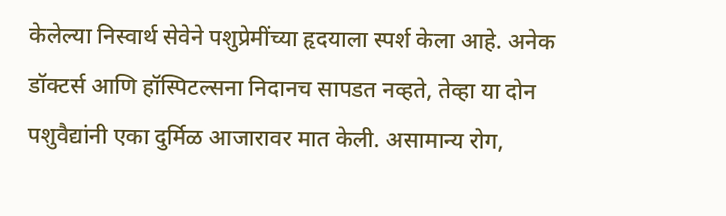केलेल्या निस्वार्थ सेवेने पशुप्रेमींच्या हृदयाला स्पर्श केला आहे. अनेक डॉक्टर्स आणि हॉस्पिटल्सना निदानच सापडत नव्हते, तेव्हा या दोन पशुवैद्यांनी एका दुर्मिळ आजारावर मात केली. असामान्य रोग,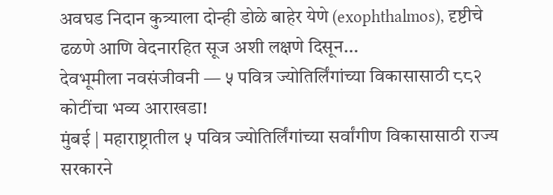अवघड निदान कुत्र्याला दोन्ही डोळे बाहेर येणे (exophthalmos), दृष्टीचे ढळणे आणि वेदनारहित सूज अशी लक्षणे दिसून...
देवभूमीला नवसंजीवनी — ५ पवित्र ज्योतिर्लिंगांच्या विकासासाठी ८८२ कोटींचा भव्य आराखडा!
मुंबई | महाराष्ट्रातील ५ पवित्र ज्योतिर्लिंगांच्या सर्वांगीण विकासासाठी राज्य सरकारने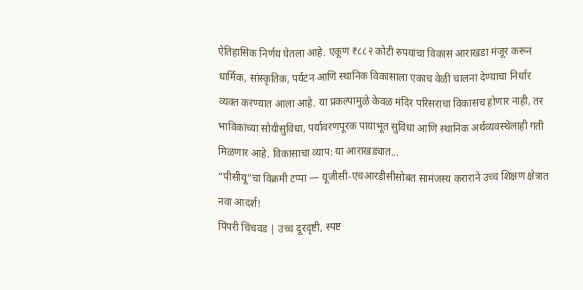ऐतिहासिक निर्णय घेतला आहे. एकूण ₹८८२ कोटी रुपयांचा विकास आराखडा मंजूर करून धार्मिक, सांस्कृतिक, पर्यटन आणि स्थानिक विकासाला एकाच वेळी चालना देण्याचा निर्धार व्यक्त करण्यात आला आहे. या प्रकल्पामुळे केवळ मंदिर परिसराचा विकासच होणार नाही, तर भाविकांच्या सोयीसुविधा, पर्यावरणपूरक पायाभूत सुविधा आणि स्थानिक अर्थव्यवस्थेलाही गती मिळणार आहे. विकासाचा व्याप: या आराखड्यात...
“पीसीयू”चा विक्रमी टप्पा — यूजीसी-एचआरडीसीसोबत सामंजस्य कराराने उच्च शिक्षण क्षेत्रात नवा आदर्श!
पिंपरी चिंचवड | उच्च दूरदृष्टी, स्पष्ट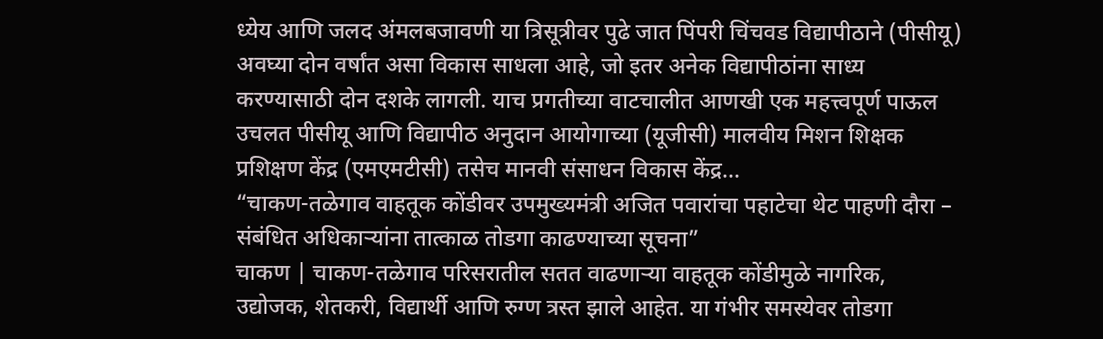ध्येय आणि जलद अंमलबजावणी या त्रिसूत्रीवर पुढे जात पिंपरी चिंचवड विद्यापीठाने (पीसीयू) अवघ्या दोन वर्षांत असा विकास साधला आहे, जो इतर अनेक विद्यापीठांना साध्य करण्यासाठी दोन दशके लागली. याच प्रगतीच्या वाटचालीत आणखी एक महत्त्वपूर्ण पाऊल उचलत पीसीयू आणि विद्यापीठ अनुदान आयोगाच्या (यूजीसी) मालवीय मिशन शिक्षक प्रशिक्षण केंद्र (एमएमटीसी) तसेच मानवी संसाधन विकास केंद्र...
“चाकण-तळेगाव वाहतूक कोंडीवर उपमुख्यमंत्री अजित पवारांचा पहाटेचा थेट पाहणी दौरा – संबंधित अधिकाऱ्यांना तात्काळ तोडगा काढण्याच्या सूचना”
चाकण | चाकण-तळेगाव परिसरातील सतत वाढणाऱ्या वाहतूक कोंडीमुळे नागरिक, उद्योजक, शेतकरी, विद्यार्थी आणि रुग्ण त्रस्त झाले आहेत. या गंभीर समस्येवर तोडगा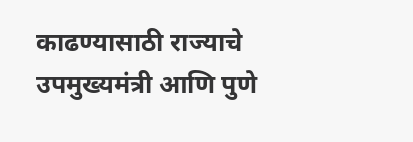काढण्यासाठी राज्याचे उपमुख्यमंत्री आणि पुणे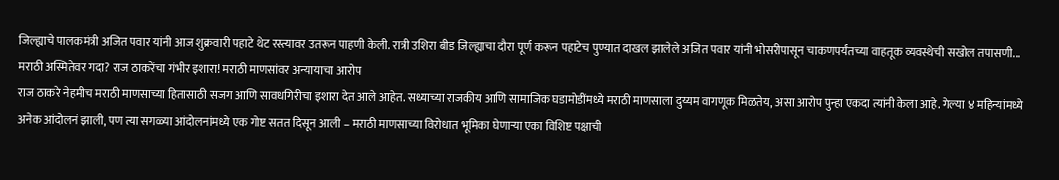जिल्ह्याचे पालकमंत्री अजित पवार यांनी आज शुक्रवारी पहाटे थेट रस्त्यावर उतरून पाहणी केली. रात्री उशिरा बीड जिल्ह्याचा दौरा पूर्ण करून पहाटेच पुण्यात दाखल झालेले अजित पवार यांनी भोसरीपासून चाकणपर्यंतच्या वाहतूक व्यवस्थेची सखोल तपासणी...
मराठी अस्मितेवर गदा? राज ठाकरेंचा गंभीर इशारा! मराठी माणसांवर अन्यायाचा आरोप
राज ठाकरे नेहमीच मराठी माणसाच्या हितासाठी सजग आणि सावधगिरीचा इशारा देत आले आहेत. सध्याच्या राजकीय आणि सामाजिक घडामोडींमध्ये मराठी माणसाला दुय्यम वागणूक मिळतेय, असा आरोप पुन्हा एकदा त्यांनी केला आहे. गेल्या ४ महिन्यांमध्ये अनेक आंदोलनं झाली, पण त्या सगळ्या आंदोलनांमध्ये एक गोष्ट सतत दिसून आली – मराठी माणसाच्या विरोधात भूमिका घेणाऱ्या एका विशिष्ट पक्षाची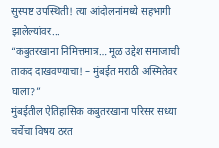सुस्पष्ट उपस्थिती! त्या आंदोलनांमध्ये सहभागी झालेल्यांवर...
“कबुतरखाना निमित्तमात्र… मूळ उद्देश समाजाची ताकद दाखवण्याचा! – मुंबईत मराठी अस्मितेवर घाला?”
मुंबईतील ऐतिहासिक कबुतरखाना परिसर सध्या चर्चेचा विषय ठरत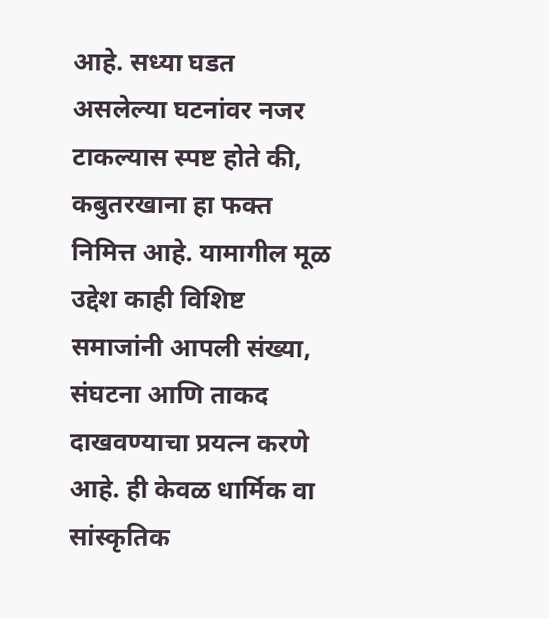आहे. सध्या घडत असलेल्या घटनांवर नजर टाकल्यास स्पष्ट होते की, कबुतरखाना हा फक्त निमित्त आहे. यामागील मूळ उद्देश काही विशिष्ट समाजांनी आपली संख्या, संघटना आणि ताकद दाखवण्याचा प्रयत्न करणे आहे. ही केवळ धार्मिक वा सांस्कृतिक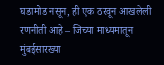घडामोड नसून, ही एक ठरवून आखलेली रणनीती आहे – जिच्या माध्यमातून मुंबईसारख्या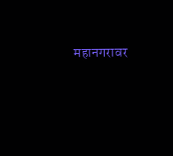महानगरावर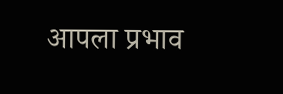आपला प्रभाव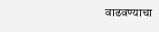वाढवण्याचा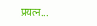प्रयत्न...